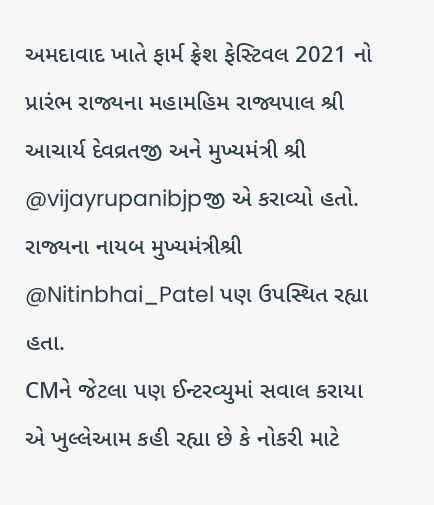અમદાવાદ ખાતે ફાર્મ ફ્રેશ ફેસ્ટિવલ 2021 નો પ્રારંભ રાજ્યના મહામહિમ રાજ્યપાલ શ્રી આચાર્ય દેવવ્રતજી અને મુખ્યમંત્રી શ્રી @vijayrupanibjpજી એ કરાવ્યો હતો.
રાજ્યના નાયબ મુખ્યમંત્રીશ્રી @Nitinbhai_Patel પણ ઉપસ્થિત રહ્યા હતા.
CMને જેટલા પણ ઈન્ટરવ્યુમાં સવાલ કરાયા એ ખુલ્લેઆમ કહી રહ્યા છે કે નોકરી માટે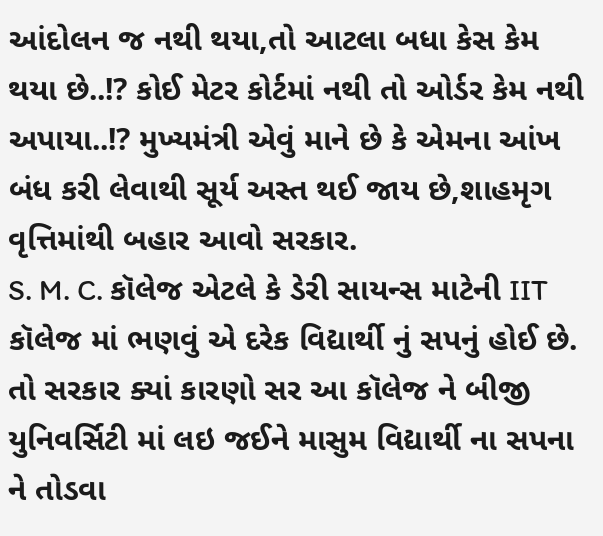આંદોલન જ નથી થયા,તો આટલા બધા કેસ કેમ થયા છે..!? કોઈ મેટર કોર્ટમાં નથી તો ઓર્ડર કેમ નથી અપાયા..!? મુખ્યમંત્રી એવું માને છે કે એમના આંખ બંધ કરી લેવાથી સૂર્ય અસ્ત થઈ જાય છે,શાહમૃગ વૃત્તિમાંથી બહાર આવો સરકાર.
S. M. C. કૉલેજ એટલે કે ડેરી સાયન્સ માટેની IIT કૉલેજ માં ભણવું એ દરેક વિદ્યાર્થી નું સપનું હોઈ છે. તો સરકાર ક્યાં કારણો સર આ કૉલેજ ને બીજી યુનિવર્સિટી માં લઇ જઈને માસુમ વિદ્યાર્થી ના સપના ને તોડવા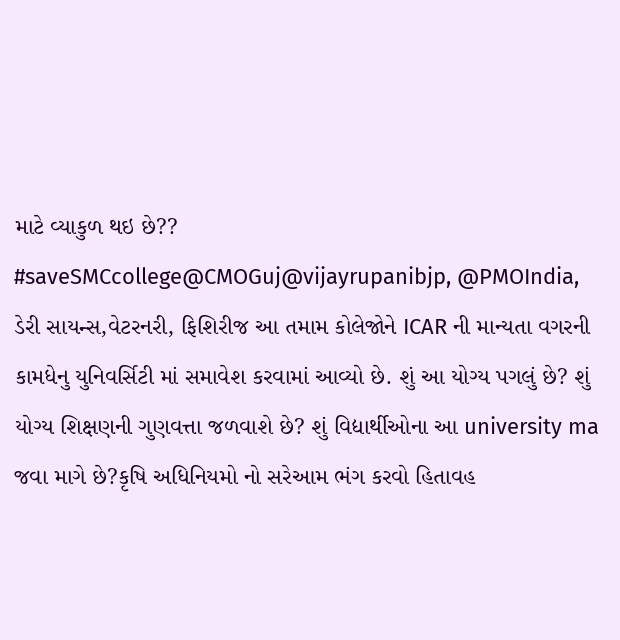માટે વ્યાકુળ થઇ છે??
#saveSMCcollege@CMOGuj@vijayrupanibjp, @PMOIndia,
ડેરી સાયન્સ,વેટરનરી, ફિશિરીજ આ તમામ કોલેજોને ICAR ની માન્યતા વગરની કામધેનુ યુનિવર્સિટી માં સમાવેશ કરવામાં આવ્યો છે. શું આ યોગ્ય પગલું છે? શું યોગ્ય શિક્ષણની ગુણવત્તા જળવાશે છે? શું વિદ્યાર્થીઓના આ university ma જવા માગે છે?કૃષિ અધિનિયમો નો સરેઆમ ભંગ કરવો હિતાવહ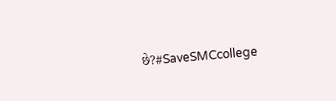છે?#SaveSMCcollege